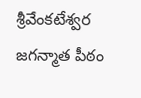శ్రీవేంకటేశ్వర జగన్మాత పీఠం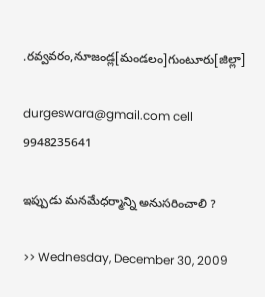.రవ్వవరం,నూజండ్ల[మండలం]గుంటూరు[జిల్లా]

durgeswara@gmail.com cell 9948235641

ఇప్పుడు మనమేధర్మాన్ని అనుసరించాలి ?

>> Wednesday, December 30, 2009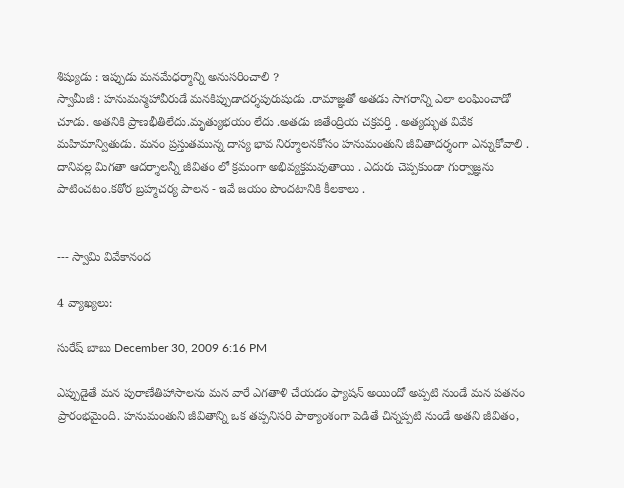శిష్యుడు : ఇప్పుడు మనమేధర్మాన్ని అనుసరించాలి ?
స్వామీజీ : హనుమన్మహావీరుడే మనకిప్పుడాదర్శపురుషుడు .రామాజ్ఞతో అతడు సాగరాన్ని ఎలా లంఘించాడో చూడు. అతనికి ప్రాణభీతిలేదు.మృత్యుభయం లేదు .అతడు జితేంద్రియ చక్రవర్తి . అత్యద్భుత వివేక మహిమాన్వితుడు. మనం ప్రస్తుతమున్న దాస్య భావ నిర్మూలనకోసం హనుమంతుని జీవితాదర్శంగా ఎన్నుకోవాలి . దానివల్ల మిగతా ఆదర్శాలన్నీ జీవితం లో క్రమంగా అభివ్యక్తమవుతాయి . ఎదురు చెప్పకుండా గుర్వాజ్ఞను పాటించటం.కఠోర బ్రహ్మచర్య పాలన - ఇవే జయం పొందటానికి కీలకాలు .


--- స్వామి వివేకానంద

4 వ్యాఖ్యలు:

సురేష్ బాబు December 30, 2009 6:16 PM

ఎప్పుడైతే మన పురాణేతిహాసాలను మన వారే ఎగతాళి చేయడం ఫ్యాషన్ అయిందో అప్పటి నుండే మన పతనం ప్రారంభమైంది. హనుమంతుని జీవితాన్ని ఒక తప్పనిసరి పాఠ్యాంశంగా పెడితే చిన్నప్పటి నుండే అతని జీవితం,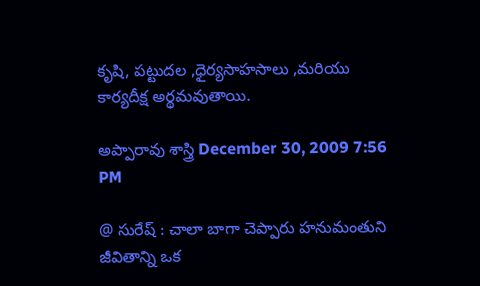కృషి, పట్టుదల ,ధైర్యసాహసాలు ,మరియు కార్యదీక్ష అర్థమవుతాయి.

అప్పారావు శాస్త్రి December 30, 2009 7:56 PM

@ సురేష్ : చాలా బాగా చెప్పారు హనుమంతుని జీవితాన్ని ఒక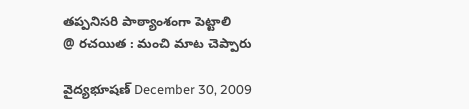తప్పనిసరి పాఠ్యాంశంగా పెట్టాలి
@ రచయిత : మంచి మాట చెప్పారు

వైద్యభూషణ్ December 30, 2009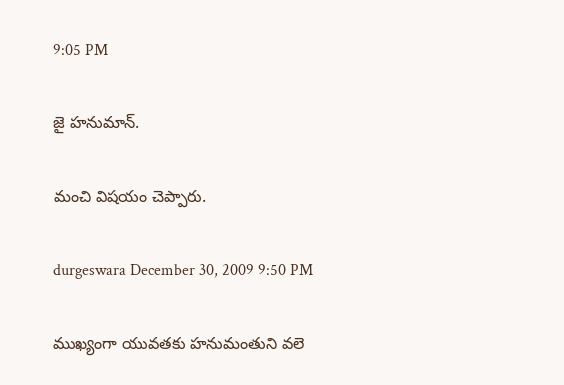9:05 PM

జై హనుమాన్.

మంచి విషయం చెప్పారు.

durgeswara December 30, 2009 9:50 PM

ముఖ్యంగా యువతకు హనుమంతుని వలె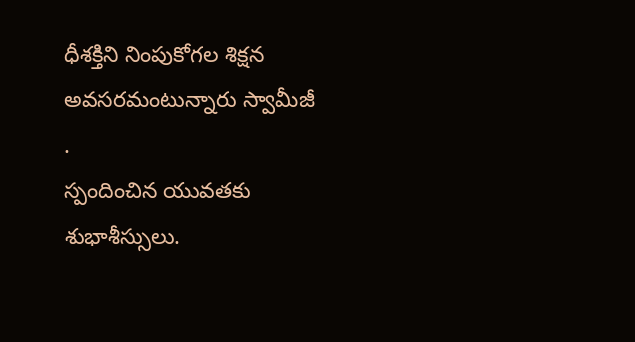ధీశక్తిని నింపుకోగల శిక్షన అవసరమంటున్నారు స్వామీజీ .
స్పందించిన యువతకు శుభాశీస్సులు.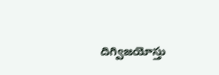దిగ్విజయోస్తు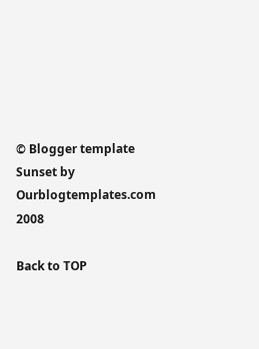© Blogger template Sunset by Ourblogtemplates.com 2008

Back to TOP